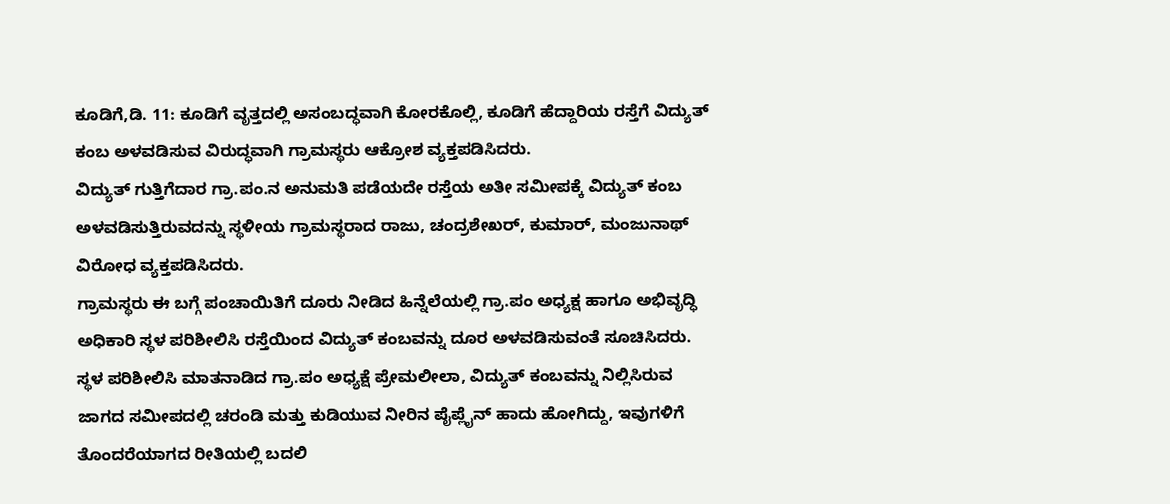ಕೂಡಿಗೆ,ಡಿ. 11: ಕೂಡಿಗೆ ವೃತ್ತದಲ್ಲಿ ಅಸಂಬದ್ಧವಾಗಿ ಕೋರಕೊಲ್ಲಿ, ಕೂಡಿಗೆ ಹೆದ್ದಾರಿಯ ರಸ್ತೆಗೆ ವಿದ್ಯುತ್ ಕಂಬ ಅಳವಡಿಸುವ ವಿರುದ್ಧವಾಗಿ ಗ್ರಾಮಸ್ಥರು ಆಕ್ರೋಶ ವ್ಯಕ್ತಪಡಿಸಿದರು.
ವಿದ್ಯುತ್ ಗುತ್ತಿಗೆದಾರ ಗ್ರಾ.ಪಂ.ನ ಅನುಮತಿ ಪಡೆಯದೇ ರಸ್ತೆಯ ಅತೀ ಸಮೀಪಕ್ಕೆ ವಿದ್ಯುತ್ ಕಂಬ ಅಳವಡಿಸುತ್ತಿರುವದನ್ನು ಸ್ಥಳೀಯ ಗ್ರಾಮಸ್ಥರಾದ ರಾಜು, ಚಂದ್ರಶೇಖರ್, ಕುಮಾರ್, ಮಂಜುನಾಥ್ ವಿರೋಧ ವ್ಯಕ್ತಪಡಿಸಿದರು.
ಗ್ರಾಮಸ್ಥರು ಈ ಬಗ್ಗೆ ಪಂಚಾಯಿತಿಗೆ ದೂರು ನೀಡಿದ ಹಿನ್ನೆಲೆಯಲ್ಲಿ ಗ್ರಾ.ಪಂ ಅಧ್ಯಕ್ಷ ಹಾಗೂ ಅಭಿವೃದ್ಧಿ ಅಧಿಕಾರಿ ಸ್ಥಳ ಪರಿಶೀಲಿಸಿ ರಸ್ತೆಯಿಂದ ವಿದ್ಯುತ್ ಕಂಬವನ್ನು ದೂರ ಅಳವಡಿಸುವಂತೆ ಸೂಚಿಸಿದರು. ಸ್ಥಳ ಪರಿಶೀಲಿಸಿ ಮಾತನಾಡಿದ ಗ್ರಾ.ಪಂ ಅಧ್ಯಕ್ಷೆ ಪ್ರೇಮಲೀಲಾ, ವಿದ್ಯುತ್ ಕಂಬವನ್ನು ನಿಲ್ಲಿಸಿರುವ ಜಾಗದ ಸಮೀಪದಲ್ಲಿ ಚರಂಡಿ ಮತ್ತು ಕುಡಿಯುವ ನೀರಿನ ಪೈಪ್ಲೈನ್ ಹಾದು ಹೋಗಿದ್ದು, ಇವುಗಳಿಗೆ ತೊಂದರೆಯಾಗದ ರೀತಿಯಲ್ಲಿ ಬದಲಿ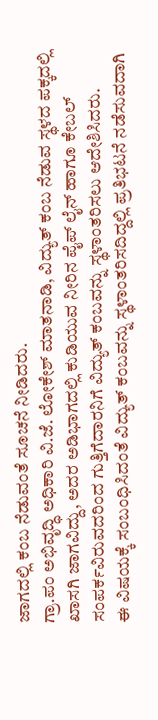ಜಾಗದಲ್ಲಿ ಕಂಬ ನೆಡುವಂತೆ ಸೂಚನೆ ನೀಡಿದರು.
ಗ್ರಾ.ಪಂ ಅಭಿವೃದ್ಧಿ ಅಧಿಕಾರಿ ವಿ.ಜೆ. ಲೋಕೇಶ್ ಮಾತನಾಡಿ, ವಿದ್ಯುತ್ ಕಂಬ ನೆಡುವ ಸ್ಥಳದ ಪಕ್ಕದಲ್ಲಿ ಖಾಸಗಿ ಜಾಗವಿದ್ದು, ಅದರ ಅಡಿಭಾಗದಲ್ಲಿ ಕುಡಿಯುವ ನೀರಿನ ಪೈಪ್ ಲೈನ್ ಹಾಗೂ ಕೇಬಲ್ ಸಂಪರ್ಕವಿರುವದರಿಂದ ಗುತ್ತಿಗೆದಾರನಿಗೆ ವಿದ್ಯುತ್ ಕಂಬವನ್ನು ಸ್ಥಳಾಂತರಿಸಲು ಆದೇಶಿಸಿದರು.
ಈ ವಿಷಯಕ್ಕೆ ಸಂಬಂಧಿಸಿದಂತೆ ವಿದ್ಯುತ್ ಕಂಬವನ್ನು ಸ್ಥಳಾಂತರಿಸದಿದ್ದಲ್ಲಿ ಪ್ರತಿಭಟನೆ ನಡೆಸುವದಾಗಿ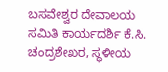ಬಸವೇಶ್ವರ ದೇವಾಲಯ ಸಮಿತಿ ಕಾರ್ಯದರ್ಶಿ ಕೆ.ಸಿ. ಚಂದ್ರಶೇಖರ, ಸ್ಥಳೀಯ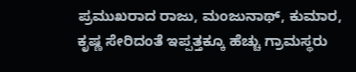ಪ್ರಮುಖರಾದ ರಾಜು, ಮಂಜುನಾಥ್, ಕುಮಾರ, ಕೃಷ್ಣ ಸೇರಿದಂತೆ ಇಪ್ಪತ್ತಕ್ಕೂ ಹೆಚ್ಚು ಗ್ರಾಮಸ್ಥರು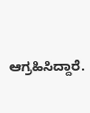ಆಗ್ರಹಿಸಿದ್ದಾರೆ.